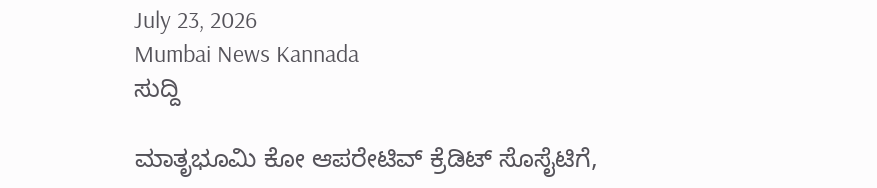July 23, 2026
Mumbai News Kannada
ಸುದ್ದಿ

ಮಾತೃಭೂಮಿ ಕೋ ಆಪರೇಟಿವ್ ಕ್ರೆಡಿಟ್ ಸೊಸೈಟಿಗೆ,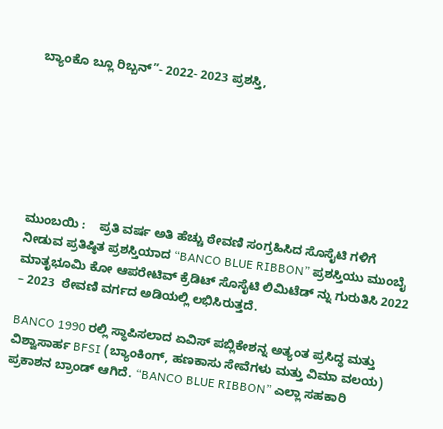ಬ್ಯಾಂಕೊ ಬ್ಲೂ ರಿಬ್ಬನ್”- 2022- 2023 ಪ್ರಶಸ್ತಿ,







ಮುಂಬಯಿ :    ಪ್ರತಿ ವರ್ಷ ಅತಿ ಹೆಚ್ಚು ಠೇವಣಿ ಸಂಗ್ರಹಿಸಿದ ಸೊಸೈಟಿ ಗಳಿಗೆ ನೀಡುವ ಪ್ರತಿಷ್ಠಿತ ಪ್ರಶಸ್ತಿಯಾದ “BANCO BLUE RIBBON” ಪ್ರಶಸ್ತಿಯು ಮುಂಬೈ  ಮಾತೃಭೂಮಿ ಕೋ ಆಪರೇಟಿವ್ ಕ್ರೆಡಿಟ್‌ ಸೊಸೈಟಿ ಲಿಮಿಟೆಡ್ ನ್ನು ಗುರುತಿಸಿ 2022 – 2023  ಠೇವಣಿ ವರ್ಗದ ಅಡಿಯಲ್ಲಿ ಲಭಿಸಿರುತ್ತದೆ.

BANCO 1990 ರಲ್ಲಿ ಸ್ಥಾಪಿಸಲಾದ ಏವಿಸ್ ಪಬ್ಲಿಕೇಶನ್ನ ಅತ್ಯಂತ ಪ್ರಸಿದ್ಧ ಮತ್ತು ವಿಶ್ವಾಸಾರ್ಹ BFSI (ಬ್ಯಾಂಕಿಂಗ್, ಹಣಕಾಸು ಸೇವೆಗಳು ಮತ್ತು ವಿಮಾ ವಲಯ) ಪ್ರಕಾಶನ ಬ್ರಾಂಡ್ ಆಗಿದೆ. “BANCO BLUE RIBBON” ಎಲ್ಲಾ ಸಹಕಾರಿ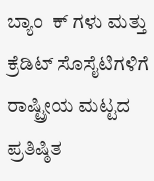ಬ್ಯಾಂ  ಕ್ ಗಳು ಮತ್ತು ಕ್ರೆಡಿಟ್ ಸೊಸೈಟಿಗಳಿಗೆ ರಾಷ್ಟ್ರೀಯ ಮಟ್ಟದ ಪ್ರತಿಷ್ಠಿತ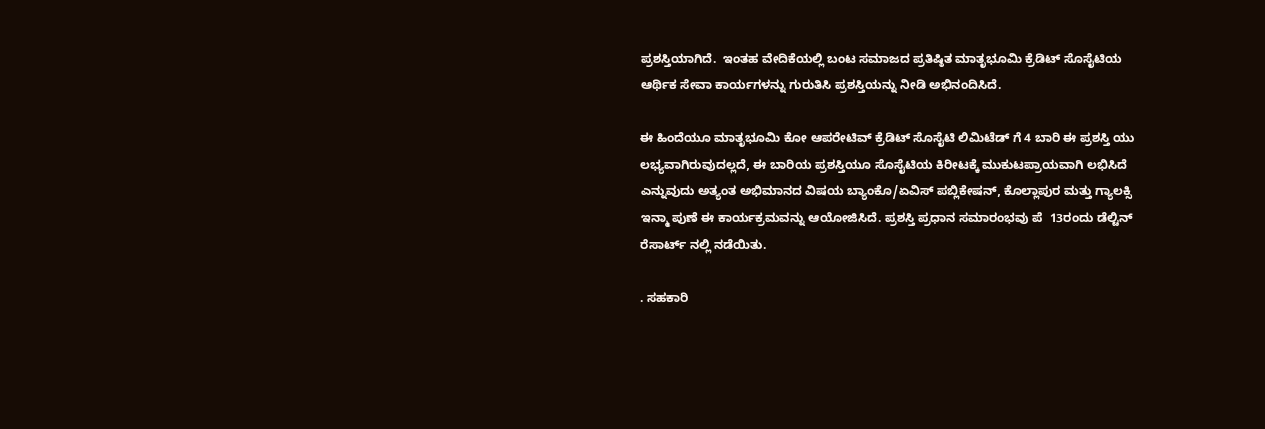ಪ್ರಶಸ್ತಿಯಾಗಿದೆ.  ಇಂತಹ ವೇದಿಕೆಯಲ್ಲಿ ಬಂಟ ಸಮಾಜದ ಪ್ರತಿಷ್ಠಿತ ಮಾತೃಭೂಮಿ ಕ್ರೆಡಿಟ್‌ ಸೊಸೈಟಿಯ ಆರ್ಥಿಕ ಸೇವಾ ಕಾರ್ಯಗಳನ್ನು ಗುರುತಿಸಿ ಪ್ರಶಸ್ತಿಯನ್ನು ನೀಡಿ ಅಭಿನಂದಿಸಿದೆ.

ಈ ಹಿಂದೆಯೂ ಮಾತೃಭೂಮಿ ಕೋ ಆಪರೇಟಿವ್ ಕ್ರೆಡಿಟ್ ಸೊಸೈಟಿ ಲಿಮಿಟೆಡ್ ಗೆ 4 ಬಾರಿ ಈ ಪ್ರಶಸ್ತಿ ಯು ಲಭ್ಯವಾಗಿರುವುದಲ್ಲದೆ, ಈ ಬಾರಿಯ ಪ್ರಶಸ್ತಿಯೂ ಸೊಸೈಟಿಯ ಕಿರೀಟಕ್ಕೆ ಮುಕುಟಪ್ರಾಯವಾಗಿ ಲಭಿಸಿದೆ ಎನ್ನುವುದು ಅತ್ಯಂತ ಅಭಿಮಾನದ ವಿಷಯ ಬ್ಯಾಂಕೊ/ಏವಿಸ್ ಪಬ್ಲಿಕೇಷನ್, ಕೊಲ್ಲಾಪುರ ಮತ್ತು ಗ್ಯಾಲಕ್ಸಿ ಇನ್ಮಾ ಪುಣೆ ಈ ಕಾರ್ಯಕ್ರಮವನ್ನು ಆಯೋಜಿಸಿದೆ. ಪ್ರಶಸ್ತಿ ಪ್ರಧಾನ ಸಮಾರಂಭವು ಪೆ  13ರಂದು ಡೆಲ್ಟಿನ್ ರೆಸಾರ್ಟ್ ನಲ್ಲಿ ನಡೆಯಿತು.

. ಸಹಕಾರಿ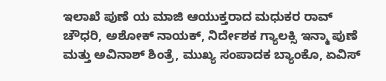ಇಲಾಖೆ ಪುಣೆ ಯ ಮಾಜಿ ಆಯುಕ್ತರಾದ ಮಧುಕರ ರಾವ್ ಚೌಧರಿ, ಅಶೋಕ್ ನಾಯಕ್, ನಿರ್ದೇಶಕ ಗ್ಯಾಲಕ್ಸಿ ಇನ್ಮಾ ಪುಣೆ ಮತ್ತು ಅವಿನಾಶ್ ಶಿಂತ್ರೆ, ಮುಖ್ಯ ಸಂಪಾದಕ ಬ್ಯಾಂಕೊ, ಏವಿಸ್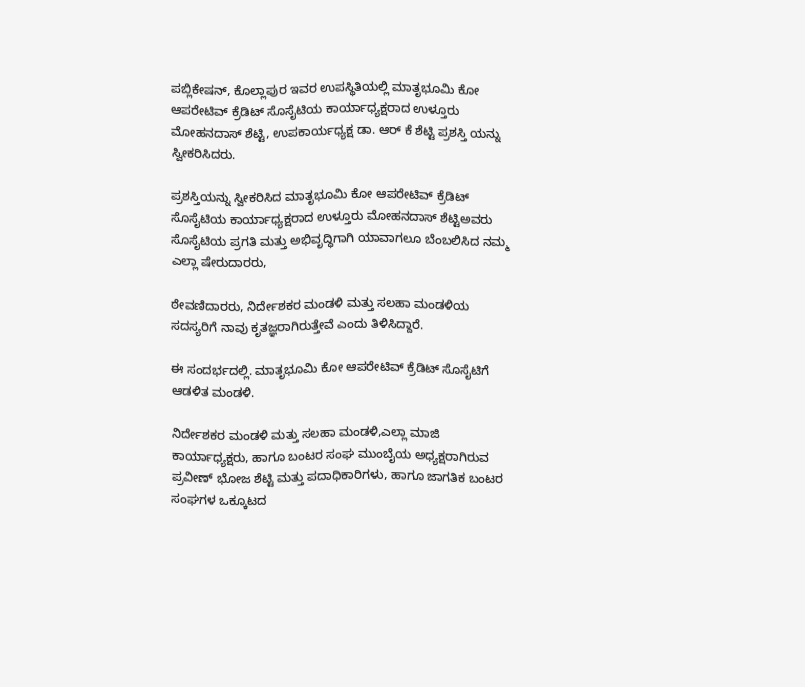ಪಬ್ಲಿಕೇಷನ್, ಕೊಲ್ಲಾಪುರ ಇವರ ಉಪಸ್ಥಿತಿಯಲ್ಲಿ ಮಾತೃಭೂಮಿ ಕೋ ಆಪರೇಟಿವ್ ಕ್ರೆಡಿಟ್ ಸೊಸೈಟಿಯ ಕಾರ್ಯಾಧ್ಯಕ್ಷರಾದ ಉಳ್ತೂರು  ಮೋಹನದಾಸ್ ಶೆಟ್ಟಿ, ಉಪಕಾರ್ಯಧ್ಯಕ್ಷ ಡಾ. ಆರ್ ಕೆ ಶೆಟ್ಟಿ ಪ್ರಶಸ್ತಿ ಯನ್ನು ಸ್ವೀಕರಿಸಿದರು.

ಪ್ರಶಸ್ತಿಯನ್ನು ಸ್ವೀಕರಿಸಿದ ಮಾತೃಭೂಮಿ ಕೋ ಆಪರೇಟಿವ್ ಕ್ರೆಡಿಟ್ ಸೊಸೈಟಿಯ ಕಾರ್ಯಾಧ್ಯಕ್ಷರಾದ ಉಳ್ತೂರು ಮೋಹನದಾಸ್‌ ಶೆಟ್ಟಿಅವರು ಸೊಸೈಟಿಯ ಪ್ರಗತಿ ಮತ್ತು ಅಭಿವೃದ್ಧಿಗಾಗಿ ಯಾವಾಗಲೂ ಬೆಂಬಲಿಸಿದ ನಮ್ಮ ಎಲ್ಲಾ ಷೇರುದಾರರು,

ಠೇವಣಿದಾರರು, ನಿರ್ದೇಶಕರ ಮಂಡಳಿ ಮತ್ತು ಸಲಹಾ ಮಂಡಳಿಯ ಸದಸ್ಯರಿಗೆ ನಾವು ಕೃತಜ್ಞರಾಗಿರುತ್ತೇವೆ ಎಂದು ತಿಳಿಸಿದ್ದಾರೆ.

ಈ ಸಂದರ್ಭದಲ್ಲಿ. ಮಾತೃಭೂಮಿ ಕೋ ಆಪರೇಟಿವ್ ಕ್ರೆಡಿಟ್ ಸೊಸೈಟಿಗೆ ಆಡಳಿತ ಮಂಡಳಿ.

ನಿರ್ದೇಶಕರ ಮಂಡಳಿ ಮತ್ತು ಸಲಹಾ ಮಂಡಳಿ,ಎಲ್ಲಾ ಮಾಜಿ ಕಾರ್ಯಾಧ್ಯಕ್ಷರು, ಹಾಗೂ ಬಂಟರ ಸಂಘ ಮುಂಬೈಯ ಅಧ್ಯಕ್ಷರಾಗಿರುವ ಪ್ರವೀಣ್ ಭೋಜ ಶೆಟ್ಟಿ ಮತ್ತು ಪದಾಧಿಕಾರಿಗಳು, ಹಾಗೂ ಜಾಗತಿಕ ಬಂಟರ ಸಂಘಗಳ ಒಕ್ಕೂಟದ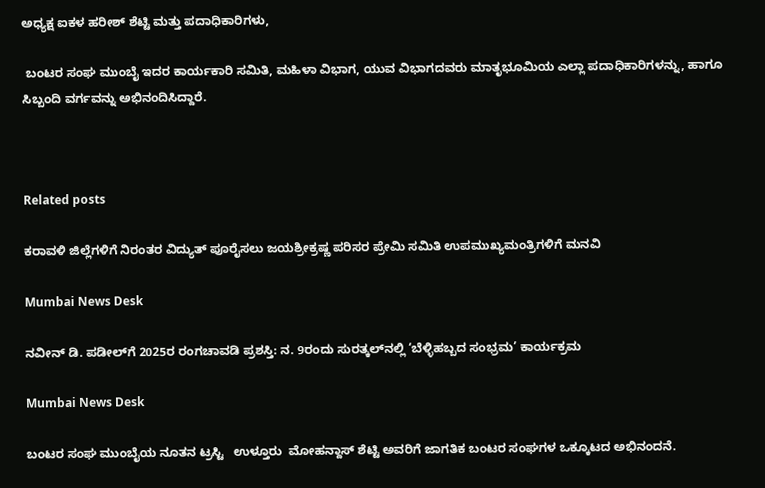ಅಧ್ಯಕ್ಷ ಐಕಳ ಹರೀಶ್‌ ಶೆಟ್ಟಿ ಮತ್ತು ಪದಾಧಿಕಾರಿಗಳು,

 ಬಂಟರ ಸಂಘ ಮುಂಬೈ ಇದರ ಕಾರ್ಯಕಾರಿ ಸಮಿತಿ, ಮಹಿಳಾ ವಿಭಾಗ, ಯುವ ವಿಭಾಗದವರು ಮಾತೃಭೂಮಿಯ ಎಲ್ಲಾ ಪದಾಧಿಕಾರಿಗಳನ್ನು, ಹಾಗೂ ಸಿಬ್ಬಂದಿ ವರ್ಗವನ್ನು ಅಭಿನಂದಿಸಿದ್ದಾರೆ.



Related posts

ಕರಾವಳಿ ಜಿಲ್ಲೆಗಳಿಗೆ ನಿರಂತರ ವಿದ್ಯುತ್ ಪೂರೈಸಲು ಜಯಶ್ರೀಕ್ರಷ್ಣ ಪರಿಸರ ಪ್ರೇಮಿ ಸಮಿತಿ ಉಪಮುಖ್ಯಮಂತ್ರಿಗಳಿಗೆ ಮನವಿ

Mumbai News Desk

ನವೀನ್ ಡಿ. ಪಡೀಲ್‌ಗೆ 2025ರ ರಂಗಚಾವಡಿ ಪ್ರಶಸ್ತಿ: ನ. 9ರಂದು ಸುರತ್ಕಲ್‌ನಲ್ಲಿ ‘ಬೆಳ್ಳಿಹಬ್ಬದ ಸಂಭ್ರಮ’ ಕಾರ್ಯಕ್ರಮ

Mumbai News Desk

ಬಂಟರ ಸಂಘ ಮುಂಬೈಯ ನೂತನ ಟ್ರಸ್ಟಿ   ಉಳ್ತೂರು  ಮೋಹನ್ದಾಸ್ ಶೆಟ್ಟಿ ಅವರಿಗೆ ಜಾಗತಿಕ ಬಂಟರ ಸಂಘಗಳ ಒಕ್ಕೂಟದ ಅಭಿನಂದನೆ.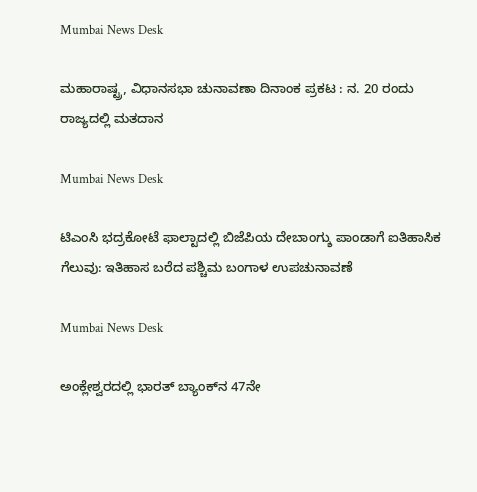Mumbai News Desk

ಮಹಾರಾಷ್ಟ್ರ, ವಿಧಾನಸಭಾ ಚುನಾವಣಾ ದಿನಾಂಕ ಪ್ರಕಟ : ನ. 20 ರಂದು ರಾಜ್ಯದಲ್ಲಿ ಮತದಾನ

Mumbai News Desk

ಟಿಎಂಸಿ ಭದ್ರಕೋಟೆ ಫಾಲ್ಟಾದಲ್ಲಿ ಬಿಜೆಪಿಯ ದೇಬಾಂಗ್ಶು ಪಾಂಡಾಗೆ ಐತಿಹಾಸಿಕ ಗೆಲುವು: ಇತಿಹಾಸ ಬರೆದ ಪಶ್ಚಿಮ ಬಂಗಾಳ ಉಪಚುನಾವಣೆ

Mumbai News Desk

ಅಂಕ್ಲೇಶ್ವರದಲ್ಲಿ ಭಾರತ್ ಬ್ಯಾಂಕ್‌ನ 47ನೇ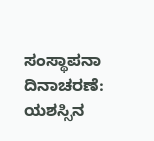ಸಂಸ್ಥಾಪನಾ ದಿನಾಚರಣೆ: ಯಶಸ್ಸಿನ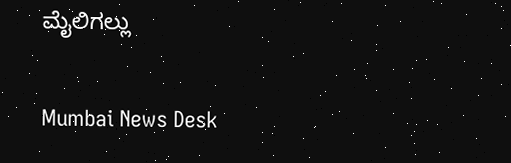ಮೈಲಿಗಲ್ಲು

Mumbai News Desk